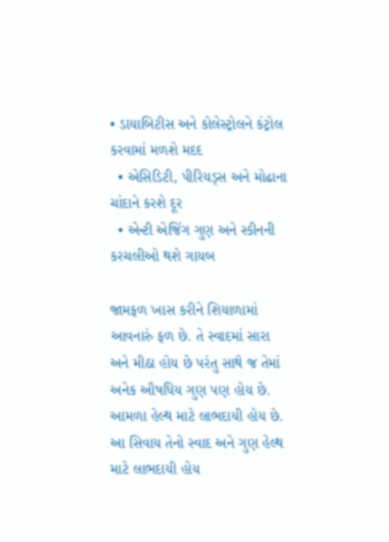• ડાયાબિટીસ અને કોલેસ્ટ્રોલને કંટ્રોલ કરવામાં મળશે મદદ
  • એસિડિટી, પીરિયડ્સ અને મોઢાના ચાંદાને કરશે દૂર
  • એન્ટી એજિંગ ગુણ અને સ્કીનની કરચલીઓ થશે ગાયબ

જામફળ ખાસ કરીને શિયાળામાં આવનારું ફળ છે. તે સ્વાદમાં સારા અને મીઠા હોય છે પરંતુ સાથે જ તેમાં અનેક ઔષધિય ગુણ પણ હોય છે. આમળા હેલ્થ માટે લાભદાયી હોય છે. આ સિવાય તેનો સ્વાદ અને ગુણ હેલ્થ માટે લાભદાયી હોય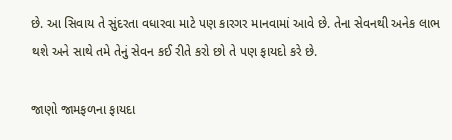છે. આ સિવાય તે સુંદરતા વધારવા માટે પણ કારગર માનવામાં આવે છે. તેના સેવનથી અનેક લાભ થશે અને સાથે તમે તેનું સેવન કઈ રીતે કરો છો તે પણ ફાયદો કરે છે.

જાણો જામફળના ફાયદા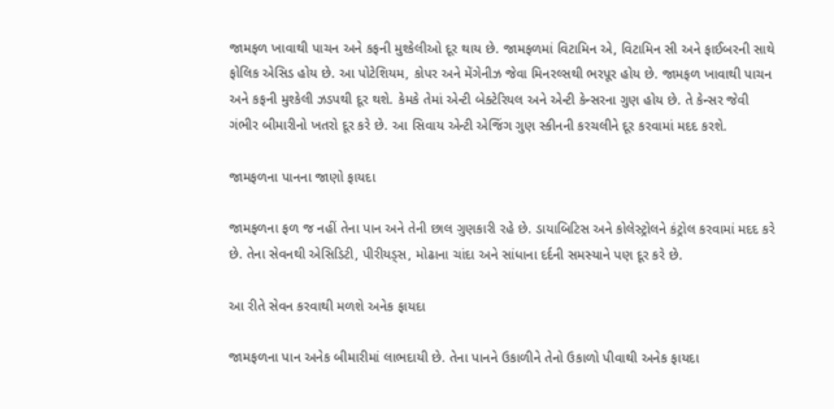જામફળ ખાવાથી પાચન અને કફની મુશ્કેલીઓ દૂર થાય છે. જામફળમાં વિટામિન એ, વિટામિન સી અને ફાઈબરની સાથે ફોલિક એસિડ હોય છે. આ પોટેશિયમ, કોપર અને મેંગેનીઝ જેવા મિનરલ્સથી ભરપૂર હોય છે. જામફળ ખાવાથી પાચન અને કફની મુશ્કેલી ઝડપથી દૂર થશે. કેમકે તેમાં એન્ટી બેક્ટેરિયલ અને એન્ટી કેન્સરના ગુણ હોય છે. તે કેન્સર જેવી ગંભીર બીમારીનો ખતરો દૂર કરે છે. આ સિવાય એન્ટી એજિંગ ગુણ સ્કીનની કરચલીને દૂર કરવામાં મદદ કરશે.

જામફળના પાનના જાણો ફાયદા

જામફળના ફળ જ નહીં તેના પાન અને તેની છાલ ગુણકારી રહે છે. ડાયાબિટિસ અને કોલેસ્ટ્રોલને કંટ્રોલ કરવામાં મદદ કરે છે. તેના સેવનથી એસિડિટી, પીરીયડ્સ, મોઢાના ચાંદા અને સાંધાના દર્દની સમસ્યાને પણ દૂર કરે છે.

આ રીતે સેવન કરવાથી મળશે અનેક ફાયદા

જામફળના પાન અનેક બીમારીમાં લાભદાયી છે. તેના પાનને ઉકાળીને તેનો ઉકાળો પીવાથી અનેક ફાયદા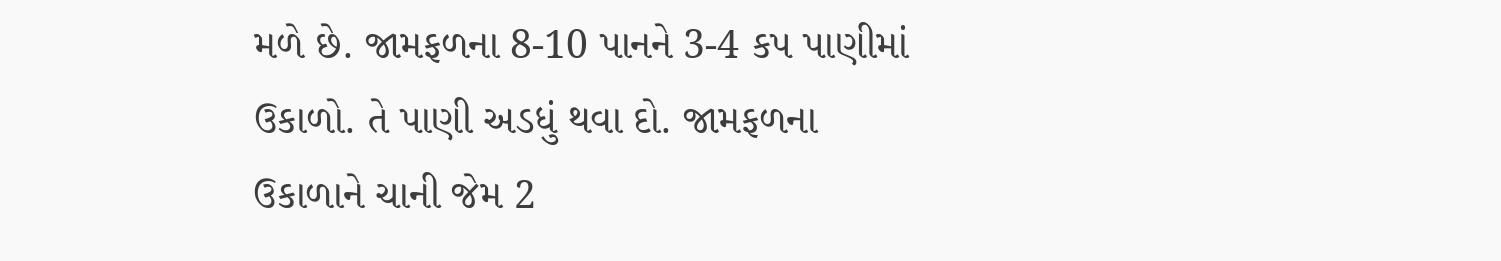મળે છે. જામફળના 8-10 પાનને 3-4 કપ પાણીમાં ઉકાળો. તે પાણી અડધું થવા દો. જામફળના ઉકાળાને ચાની જેમ 2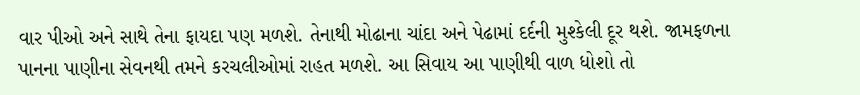વાર પીઓ અને સાથે તેના ફાયદા પણ મળશે. તેનાથી મોઢાના ચાંદા અને પેઢામાં દર્દની મુશ્કેલી દૂર થશે. જામફળના પાનના પાણીના સેવનથી તમને કરચલીઓમાં રાહત મળશે. આ સિવાય આ પાણીથી વાળ ધોશો તો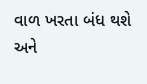વાળ ખરતા બંધ થશે અને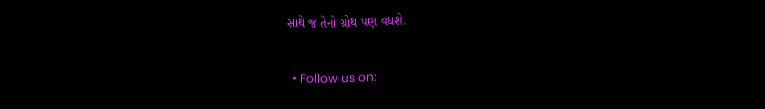સાથે જ તેનો ગ્રોથ પણ વધશે.

  • Follow us on: